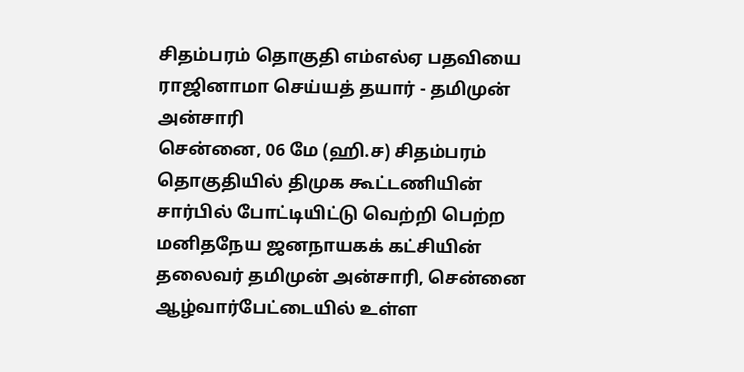சிதம்பரம் தொகுதி எம்எல்ஏ பதவியை ராஜினாமா செய்யத் தயார் - தமிமுன் அன்சாரி
சென்னை, 06 மே (ஹி.ச) சிதம்பரம் தொகுதியில் திமுக கூட்டணியின் சார்பில் போட்டியிட்டு வெற்றி பெற்ற மனிதநேய ஜனநாயகக் கட்சியின் தலைவர் தமிமுன் அன்சாரி, சென்னை ஆழ்வார்பேட்டையில் உள்ள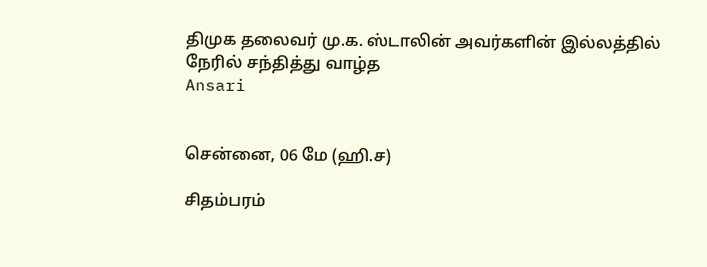திமுக தலைவர் மு.க. ஸ்டாலின் அவர்களின் இல்லத்தில் நேரில் சந்தித்து வாழ்த
Ansari


சென்னை, 06 மே (ஹி.ச)

சிதம்பரம்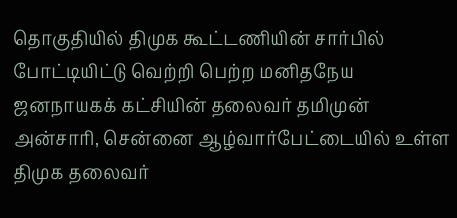தொகுதியில் திமுக கூட்டணியின் சார்பில் போட்டியிட்டு வெற்றி பெற்ற மனிதநேய ஜனநாயகக் கட்சியின் தலைவர் தமிமுன் அன்சாரி, சென்னை ஆழ்வார்பேட்டையில் உள்ள திமுக தலைவர்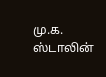மு.க. ஸ்டாலின்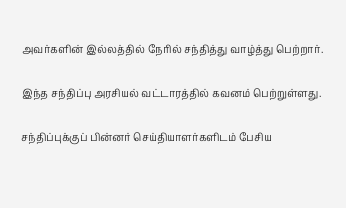அவர்களின் இல்லத்தில் நேரில் சந்தித்து வாழ்த்து பெற்றார்.

இந்த சந்திப்பு அரசியல் வட்டாரத்தில் கவனம் பெற்றுள்ளது.

சந்திப்புக்குப் பின்னர் செய்தியாளர்களிடம் பேசிய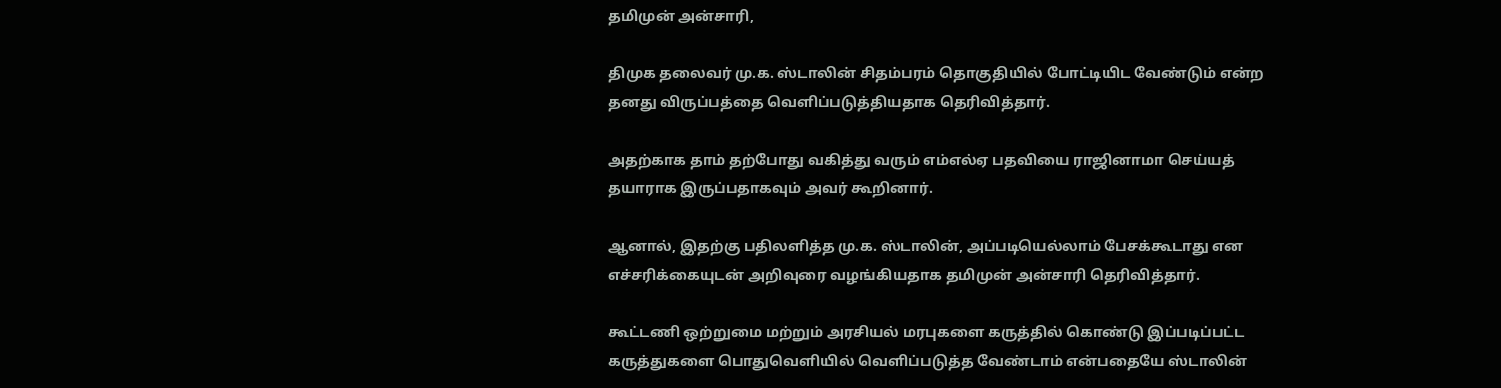தமிமுன் அன்சாரி,

திமுக தலைவர் மு.க. ஸ்டாலின் சிதம்பரம் தொகுதியில் போட்டியிட வேண்டும் என்ற தனது விருப்பத்தை வெளிப்படுத்தியதாக தெரிவித்தார்.

அதற்காக தாம் தற்போது வகித்து வரும் எம்எல்ஏ பதவியை ராஜினாமா செய்யத் தயாராக இருப்பதாகவும் அவர் கூறினார்.

ஆனால், இதற்கு பதிலளித்த மு.க. ஸ்டாலின், அப்படியெல்லாம் பேசக்கூடாது என எச்சரிக்கையுடன் அறிவுரை வழங்கியதாக தமிமுன் அன்சாரி தெரிவித்தார்.

கூட்டணி ஒற்றுமை மற்றும் அரசியல் மரபுகளை கருத்தில் கொண்டு இப்படிப்பட்ட கருத்துகளை பொதுவெளியில் வெளிப்படுத்த வேண்டாம் என்பதையே ஸ்டாலின்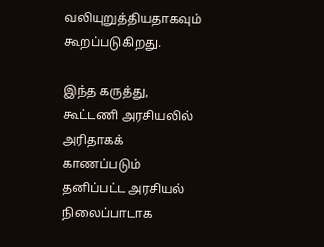வலியுறுத்தியதாகவும் கூறப்படுகிறது.

இந்த கருத்து, கூட்டணி அரசியலில் அரிதாகக் காணப்படும் தனிப்பட்ட அரசியல் நிலைப்பாடாக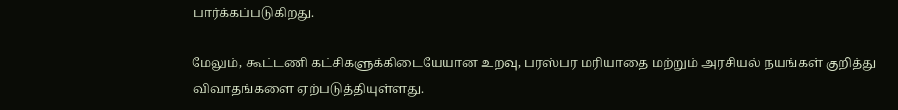பார்க்கப்படுகிறது.

மேலும், கூட்டணி கட்சிகளுக்கிடையேயான உறவு, பரஸ்பர மரியாதை மற்றும் அரசியல் நயங்கள் குறித்து விவாதங்களை ஏற்படுத்தியுள்ளது.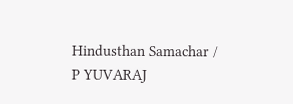Hindusthan Samachar / P YUVARAJ